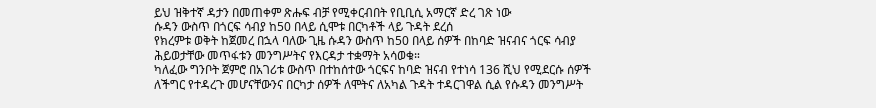ይህ ዝቅተኛ ዳታን በመጠቀም ጽሑፍ ብቻ የሚቀርብበት የቢቢሲ አማርኛ ድረ ገጽ ነው
ሱዳን ውስጥ በጎርፍ ሳብያ ከ50 በላይ ሲሞቱ በርካቶች ላይ ጉዳት ደረሰ
የክረምቱ ወቅት ከጀመረ በኋላ ባለው ጊዜ ሱዳን ውስጥ ከ50 በላይ ሰዎች በከባድ ዝናብና ጎርፍ ሳብያ ሕይወታቸው መጥፋቱን መንግሥትና የእርዳታ ተቋማት አሳወቁ።
ካለፈው ግንቦት ጀምሮ በአገሪቱ ውስጥ በተከሰተው ጎርፍና ከባድ ዝናብ የተነሳ 136 ሺህ የሚደርሱ ሰዎች ለችግር የተዳረጉ መሆናቸውንና በርካታ ሰዎች ለሞትና ለአካል ጉዳት ተዳርገዋል ሲል የሱዳን መንግሥት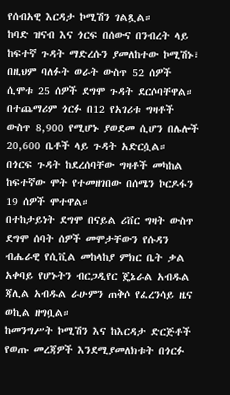የሰብአዊ እርዳታ ኮሚሽን ገልጿል።
ከባድ ዝናብ እና ጎርፍ በሰውና በንብረት ላይ ከፍተኛ ጉዳት ማድረሱን ያመለከተው ኮሚሽኑ፣ በዚህም ባለፉት ወራት ውስጥ 52 ሰዎች ሲሞቱ 25 ሰዎች ደግሞ ጉዳት ደርሶባቸዋል።
በተጨማሪም ጎርፉ በ12 የአገሪቱ ግዛቶች ውስጥ 8,900 የሚሆኑ ያወደመ ሲሆን በሌሎች 20,600 ቤቶች ላይ ጉዳት አድርሷል።
በጎርፍ ጉዳት ከደረሰባቸው ግዛቶች መካከል ከፍተኛው ሞት የተመዘገበው በሰሜን ኮርዶፋን 19 ሰዎች ሞተዋል።
በተከታይነት ደግሞ በናይል ሪቨር ግዛት ውስጥ ደግሞ ሰባት ሰዎች መሞታቸውን የሱዳን ብሔራዊ የሲቪል መከላከያ ምክር ቤት ቃል አቀባይ የሆኑትን ብርጋዲየር ጄኔራል አብዱል ጃሊል አብዱል ራሁምን ጠቅሶ የፈረንሳይ ዜና ወኪል ዘግቧል።
ከመንግሥት ኮሚሽን እና ከእርዳታ ድርጅቶች የወጡ መረጃዎች እንደሚያመለክቱት በጎርፉ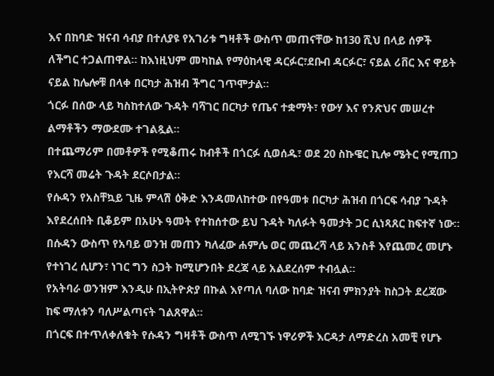እና በከባድ ዝናብ ሳብያ በተለያዩ የአገሪቱ ግዛቶች ውስጥ መጠናቸው ከ130 ሺህ በላይ ሰዎች ለችግር ተጋልጠዋል። ከእነዚህም መካከል የማዕከላዊ ዳርፉር፣ደቡብ ዳርፉር፣ ናይል ሪቨር እና ዋይት ናይል ከሌሎቹ በላቀ በርካታ ሕዝብ ችግር ገጥሞታል።
ጎርፉ በሰው ላይ ካስከተለው ጉዳት ባሻገር በርካታ የጤና ተቋማት፣ የውሃ እና የንጽህና መሠረተ ልማቶችን ማውደሙ ተገልጿል።
በተጨማሪም በመቶዎች የሚቆጠሩ ከብቶች በጎርፉ ሲወሰዱ፣ ወደ 20 ስኩዌር ኪሎ ሜትር የሚጠጋ የእርሻ መሬት ጉዳት ደርሶበታል።
የሱዳን የአስቸኳይ ጊዜ ምላሽ ዕቅድ እንዳመለከተው በየዓመቱ በርካታ ሕዝብ በጎርፍ ሳብያ ጉዳት እየደረሰበት ቢቆይም በአሁኑ ዓመት የተከሰተው ይህ ጉዳት ካለፉት ዓመታት ጋር ሲነጻጸር ከፍተኛ ነው።
በሱዳን ውስጥ የአባይ ወንዝ መጠን ካለፈው ሐምሌ ወር መጨረሻ ላይ አንስቶ እየጨመረ መሆኑ የተነገረ ሲሆን፣ ነገር ግን ስጋት ከሚሆንበት ደረጃ ላይ አልደረሰም ተብሏል።
የአትባራ ወንዝም እንዲሁ በኢትዮጵያ በኩል እየጣለ ባለው ከባድ ዝናብ ምክንያት ከስጋት ደረጃው ከፍ ማለቱን ባለሥልጣናት ገልጸዋል።
በጎርፍ በተጥለቀለቁት የሱዳን ግዛቶች ውስጥ ለሚገኙ ነዋሪዎች እርዳታ ለማድረስ አመቺ የሆኑ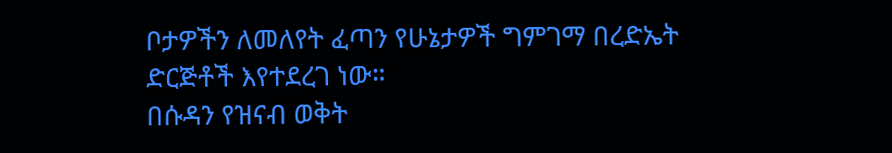ቦታዎችን ለመለየት ፈጣን የሁኔታዎች ግምገማ በረድኤት ድርጅቶች እየተደረገ ነው።
በሱዳን የዝናብ ወቅት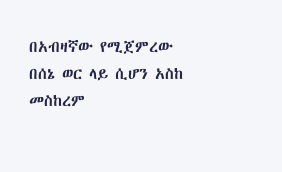በአብዛኛው የሚጀምረው በሰኔ ወር ላይ ሲሆን አስከ መስከረም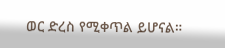ወር ድረስ የሚቀጥል ይሆናል።